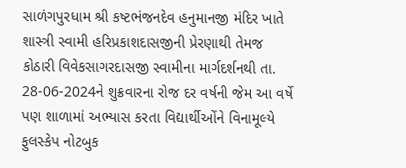સાળંગપુરધામ શ્રી કષ્ટભંજનદેવ હનુમાનજી મંદિર ખાતે શાસ્ત્રી સ્વામી હરિપ્રકાશદાસજીની પ્રેરણાથી તેમજ કોઠારી વિવેકસાગરદાસજી સ્વામીના માર્ગદર્શનથી તા. 28-06-2024ને શુક્રવારના રોજ દર વર્ષની જેમ આ વર્ષે પણ શાળામાં અભ્યાસ કરતા વિદ્યાર્થીઓંને વિનામૂલ્યે ફુલસ્કેપ નોટબુક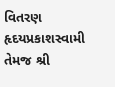વિતરણ હૃદયપ્રકાશસ્વામી તેમજ શ્રી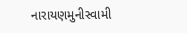નારાયણમુનીસ્વામી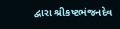દ્વારા શ્રીકષ્ટભંજનદેવ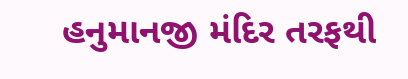હનુમાનજી મંદિર તરફથી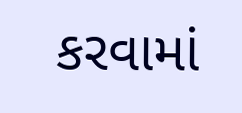કરવામાં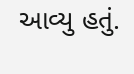આવ્યુ હતું.